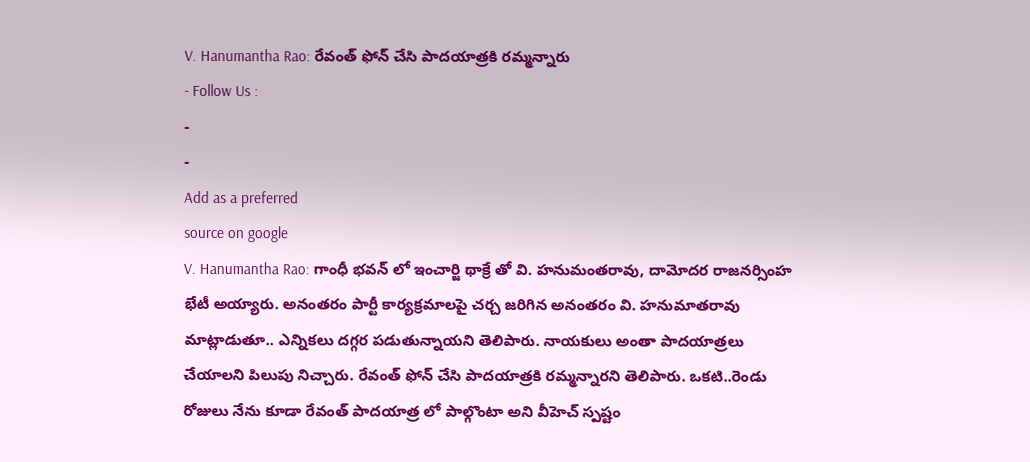V. Hanumantha Rao: రేవంత్ ఫోన్ చేసి పాదయాత్రకి రమ్మన్నారు
- Follow Us :
-
-
Add as a preferred
source on google
V. Hanumantha Rao: గాంధీ భవన్ లో ఇంచార్జి థాక్రే తో వి. హనుమంతరావు, దామోదర రాజనర్సింహ భేటీ అయ్యారు. అనంతరం పార్టీ కార్యక్రమాలపై చర్చ జరిగిన అనంతరం వి. హనుమాతరావు మాట్లాడుతూ.. ఎన్నికలు దగ్గర పడుతున్నాయని తెలిపారు. నాయకులు అంతా పాదయాత్రలు చేయాలని పిలుపు నిచ్చారు. రేవంత్ ఫోన్ చేసి పాదయాత్రకి రమ్మన్నారని తెలిపారు. ఒకటి..రెండు రోజులు నేను కూడా రేవంత్ పాదయాత్ర లో పాల్గొంటా అని వీహెచ్ స్పష్టం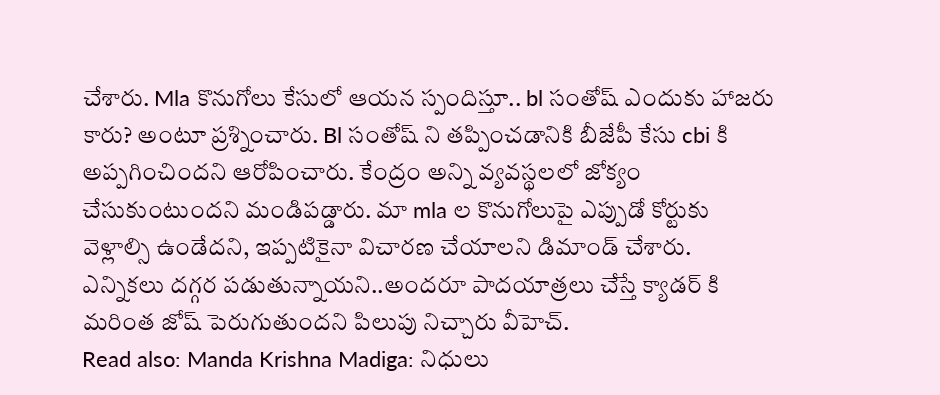చేశారు. Mla కొనుగోలు కేసులో ఆయన స్పందిస్తూ.. bl సంతోష్ ఎందుకు హాజరు కారు? అంటూ ప్రశ్నించారు. Bl సంతోష్ ని తప్పించడానికి బీజేపీ కేసు cbi కి అప్పగించిందని ఆరోపించారు. కేంద్రం అన్ని వ్యవస్థలలో జోక్యం చేసుకుంటుందని మండిపడ్డారు. మా mla ల కొనుగోలుపై ఎప్పుడో కోర్టుకు వెళ్లాల్సి ఉండేదని, ఇప్పటికైనా విచారణ చేయాలని డిమాండ్ చేశారు. ఎన్నికలు దగ్గర పడుతున్నాయని..అందరూ పాదయాత్రలు చేస్తే క్యాడర్ కి మరింత జోష్ పెరుగుతుందని పిలుపు నిచ్చారు వీహెచ్.
Read also: Manda Krishna Madiga: నిధులు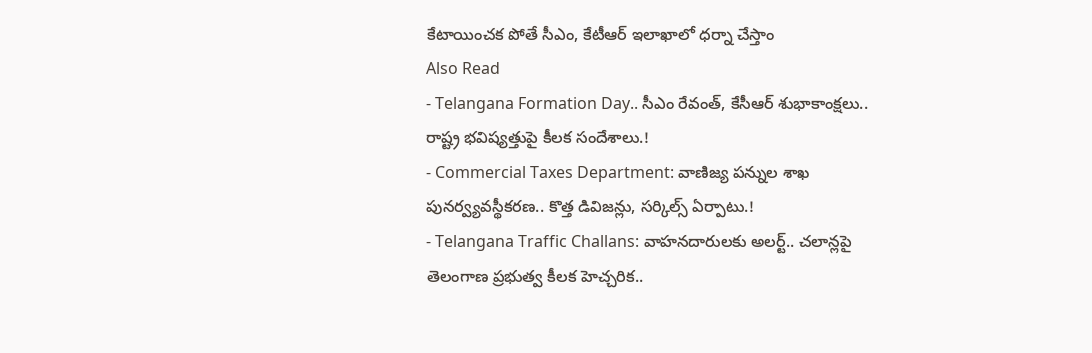కేటాయించక పోతే సీఎం, కేటీఆర్ ఇలాఖాలో ధర్నా చేస్తాం
Also Read
- Telangana Formation Day.. సీఎం రేవంత్, కేసీఆర్ శుభాకాంక్షలు.. రాష్ట్ర భవిష్యత్తుపై కీలక సందేశాలు.!
- Commercial Taxes Department: వాణిజ్య పన్నుల శాఖ పునర్వ్యవస్థీకరణ.. కొత్త డివిజన్లు, సర్కిల్స్ ఏర్పాటు.!
- Telangana Traffic Challans: వాహనదారులకు అలర్ట్.. చలాన్లపై తెలంగాణ ప్రభుత్వ కీలక హెచ్చరిక..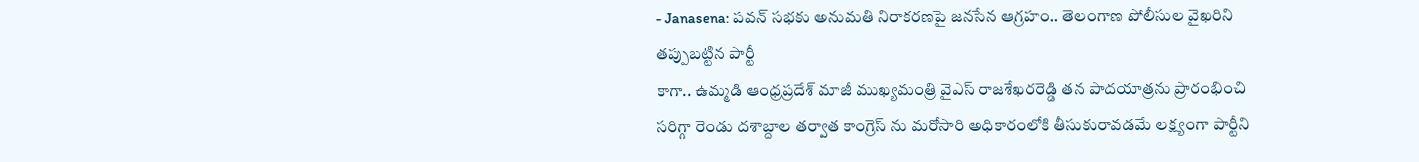- Janasena: పవన్ సభకు అనుమతి నిరాకరణపై జనసేన ఆగ్రహం.. తెలంగాణ పోలీసుల వైఖరిని తప్పుబట్టిన పార్టీ
కాగా.. ఉమ్మడి ఆంధ్రప్రదేశ్ మాజీ ముఖ్యమంత్రి వైఎస్ రాజశేఖరరెడ్డి తన పాదయాత్రను ప్రారంభించి సరిగ్గా రెండు దశాబ్దాల తర్వాత కాంగ్రెస్ ను మరోసారి అధికారంలోకి తీసుకురావడమే లక్ష్యంగా పార్టీని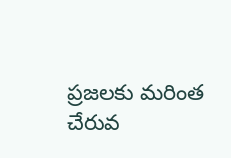ప్రజలకు మరింత చేరువ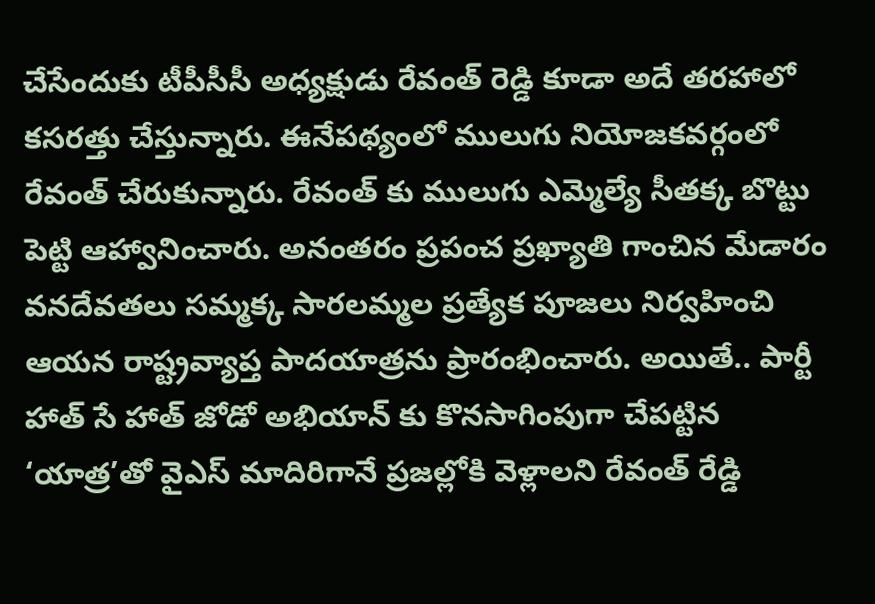చేసేందుకు టీపీసీసీ అధ్యక్షుడు రేవంత్ రెడ్డి కూడా అదే తరహాలో కసరత్తు చేస్తున్నారు. ఈనేపథ్యంలో ములుగు నియోజకవర్గంలో రేవంత్ చేరుకున్నారు. రేవంత్ కు ములుగు ఎమ్మెల్యే సీతక్క బొట్టు పెట్టి ఆహ్వానించారు. అనంతరం ప్రపంచ ప్రఖ్యాతి గాంచిన మేడారం వనదేవతలు సమ్మక్క సారలమ్మల ప్రత్యేక పూజలు నిర్వహించి ఆయన రాష్ట్రవ్యాప్త పాదయాత్రను ప్రారంభించారు. అయితే.. పార్టీ హాత్ సే హాత్ జోడో అభియాన్ కు కొనసాగింపుగా చేపట్టిన ‘యాత్ర’తో వైఎస్ మాదిరిగానే ప్రజల్లోకి వెళ్లాలని రేవంత్ రేడ్డి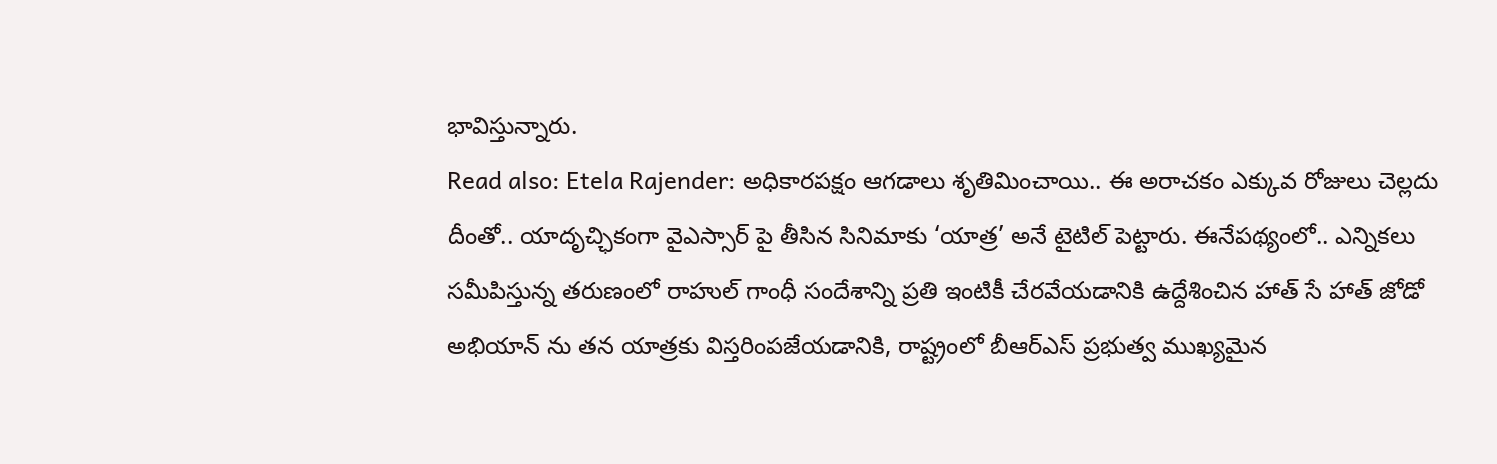భావిస్తున్నారు.
Read also: Etela Rajender: అధికారపక్షం ఆగడాలు శృతిమించాయి.. ఈ అరాచకం ఎక్కువ రోజులు చెల్లదు
దీంతో.. యాదృచ్ఛికంగా వైఎస్సార్ పై తీసిన సినిమాకు ‘యాత్ర’ అనే టైటిల్ పెట్టారు. ఈనేపథ్యంలో.. ఎన్నికలు సమీపిస్తున్న తరుణంలో రాహుల్ గాంధీ సందేశాన్ని ప్రతి ఇంటికీ చేరవేయడానికి ఉద్దేశించిన హాత్ సే హాత్ జోడో అభియాన్ ను తన యాత్రకు విస్తరింపజేయడానికి, రాష్ట్రంలో బీఆర్ఎస్ ప్రభుత్వ ముఖ్యమైన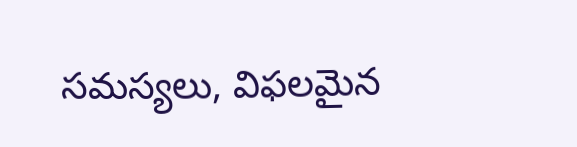సమస్యలు, విఫలమైన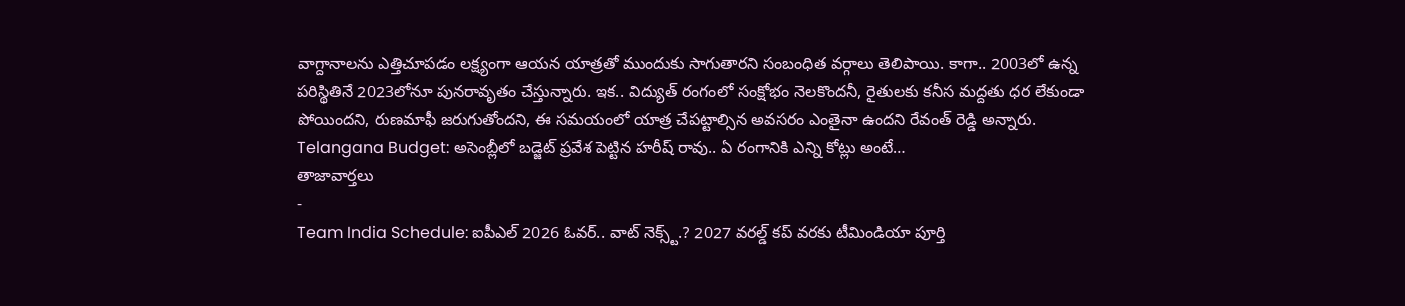వాగ్దానాలను ఎత్తిచూపడం లక్ష్యంగా ఆయన యాత్రతో ముందుకు సాగుతారని సంబంధిత వర్గాలు తెలిపాయి. కాగా.. 2003లో ఉన్న పరిస్థితినే 2023లోనూ పునరావృతం చేస్తున్నారు. ఇక.. విద్యుత్ రంగంలో సంక్షోభం నెలకొందనీ, రైతులకు కనీస మద్దతు ధర లేకుండా పోయిందని, రుణమాఫీ జరుగుతోందని, ఈ సమయంలో యాత్ర చేపట్టాల్సిన అవసరం ఎంతైనా ఉందని రేవంత్ రెడ్డి అన్నారు.
Telangana Budget: అసెంబ్లీలో బడ్జెట్ ప్రవేశ పెట్టిన హరీష్ రావు.. ఏ రంగానికి ఎన్ని కోట్లు అంటే…
తాజావార్తలు
-
Team India Schedule: ఐపీఎల్ 2026 ఓవర్.. వాట్ నెక్స్ట్.? 2027 వరల్డ్ కప్ వరకు టీమిండియా పూర్తి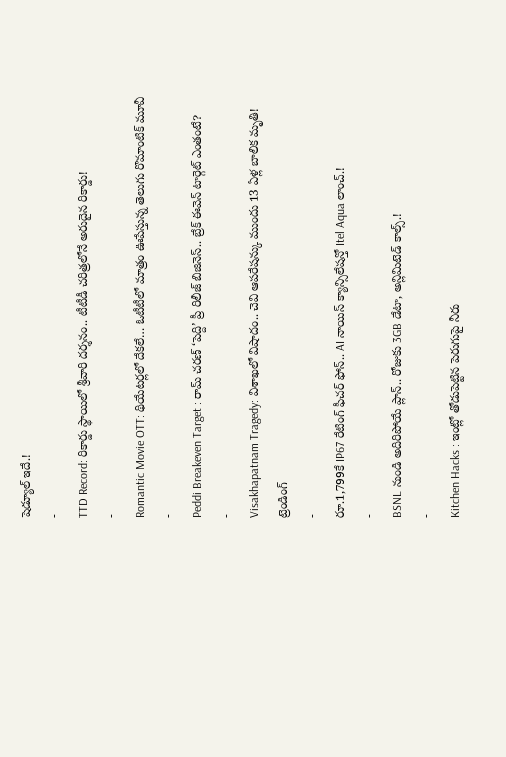షెడ్యూల్ ఇదే.!
-
TTD Record: రికార్డు స్థాయిలో శ్రీవారి దర్శనం.. టీటీడీ చరిత్రలోనే అరుదైన రికార్డు!
-
Romantic Movie OTT: థియేటర్లలో దేకలే… ఓటీటీలో మాత్రం ఊపేస్తున్న తెలుగు రొమాంటిక్ మూవీ
-
Peddi Breakeven Target : రామ్ చరణ్ ‘పెద్ది’ ప్రీ రిలీజ్ బిజినెస్.. బ్రేక్ ఈవెన్ టార్గెట్ ఎంతంటే?
-
Visakhapatnam Tragedy: విశాఖలో విషాదం.. చెవి ఆపరేషన్కు ముందు 13 ఏళ్ల బాలిక మృతి!
ట్రెండింగ్
-
రూ.1,799కే IP67 రేటింగ్ ఫీచర్ ఫోన్.. AI నాయిస్ క్యాన్సిలేషన్తో Itel Aqua లాంచ్.!
-
BSNL నుండి అదిరిపోయే ప్లాన్.. రోజుకు 3GB డేటా, అన్లిమిటెడ్ కాల్స్.!
-
Kitchen Hacks : ఇంట్లో తోడుపెట్టిన పెరుగుపై నీరు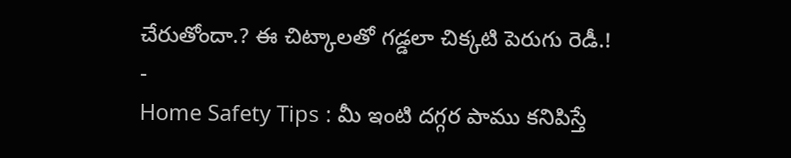చేరుతోందా.? ఈ చిట్కాలతో గడ్డలా చిక్కటి పెరుగు రెడీ.!
-
Home Safety Tips : మీ ఇంటి దగ్గర పాము కనిపిస్తే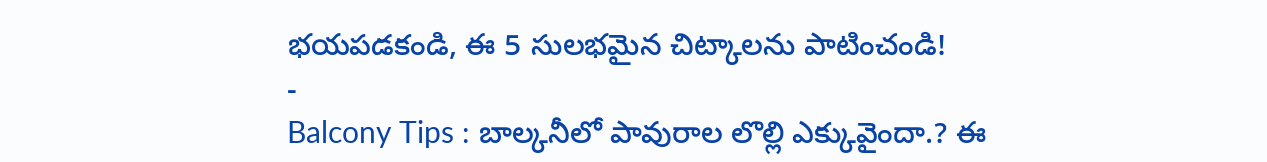భయపడకండి, ఈ 5 సులభమైన చిట్కాలను పాటించండి!
-
Balcony Tips : బాల్కనీలో పావురాల లొల్లి ఎక్కువైందా.? ఈ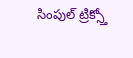సింపుల్ ట్రిక్స్తో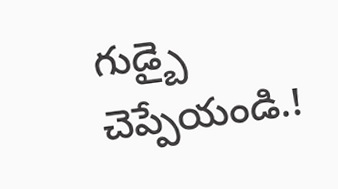గుడ్బై చెప్పేయండి.!